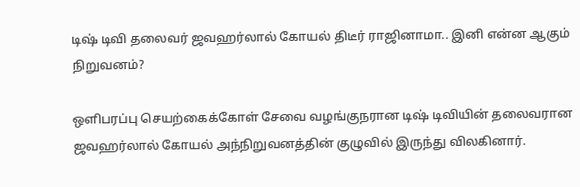டிஷ் டிவி தலைவர் ஜவஹர்லால் கோயல் திடீர் ராஜினாமா.. இனி என்ன ஆகும் நிறுவனம்?

ஒளிபரப்பு செயற்கைக்கோள் சேவை வழங்குநரான டிஷ் டிவியின் தலைவரான ஜவஹர்லால் கோயல் அந்நிறுவனத்தின் குழுவில் இருந்து விலகினார்.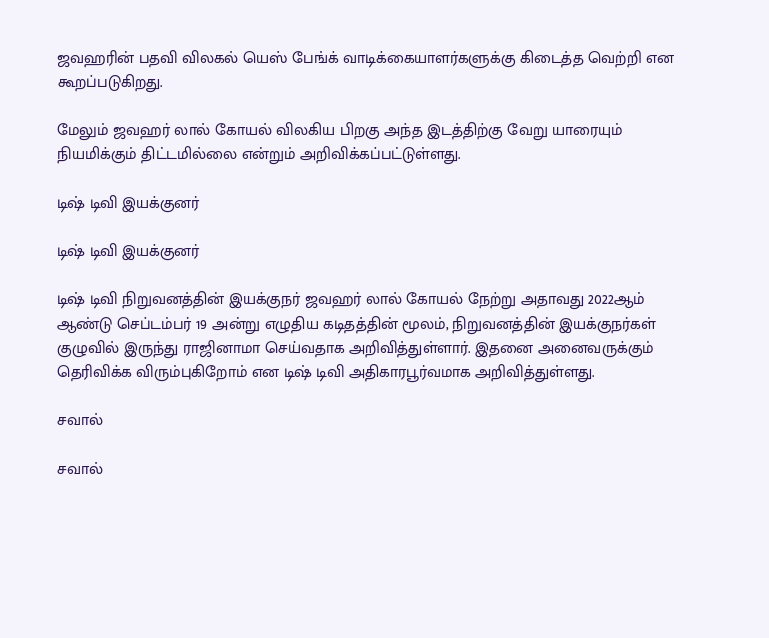ஜவஹரின் பதவி விலகல் யெஸ் பேங்க் வாடிக்கையாளர்களுக்கு கிடைத்த வெற்றி என கூறப்படுகிறது.

மேலும் ஜவஹர் லால் கோயல் விலகிய பிறகு அந்த இடத்திற்கு வேறு யாரையும் நியமிக்கும் திட்டமில்லை என்றும் அறிவிக்கப்பட்டுள்ளது.

டிஷ் டிவி இயக்குனர்

டிஷ் டிவி இயக்குனர்

டிஷ் டிவி நிறுவனத்தின் இயக்குநர் ஜவஹர் லால் கோயல் நேற்று அதாவது 2022ஆம் ஆண்டு செப்டம்பர் 19 அன்று எழுதிய கடிதத்தின் மூலம், நிறுவனத்தின் இயக்குநர்கள் குழுவில் இருந்து ராஜினாமா செய்வதாக அறிவித்துள்ளார். இதனை அனைவருக்கும் தெரிவிக்க விரும்புகிறோம் என டிஷ் டிவி அதிகாரபூர்வமாக அறிவித்துள்ளது.

சவால்

சவால்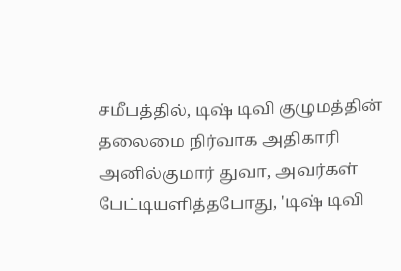சமீபத்தில், டிஷ் டிவி குழுமத்தின் தலைமை நிர்வாக அதிகாரி அனில்குமார் துவா, அவர்கள் பேட்டியளித்தபோது, 'டிஷ் டிவி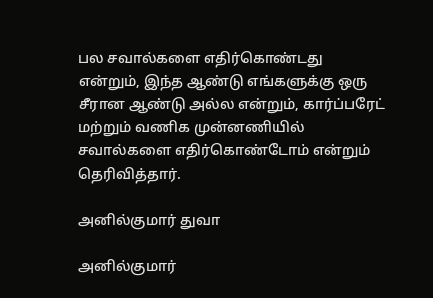பல சவால்களை எதிர்கொண்டது என்றும், இந்த ஆண்டு எங்களுக்கு ஒரு சீரான ஆண்டு அல்ல என்றும், கார்ப்பரேட் மற்றும் வணிக முன்னணியில் சவால்களை எதிர்கொண்டோம் என்றும் தெரிவித்தார்.

அனில்குமார் துவா

அனில்குமார்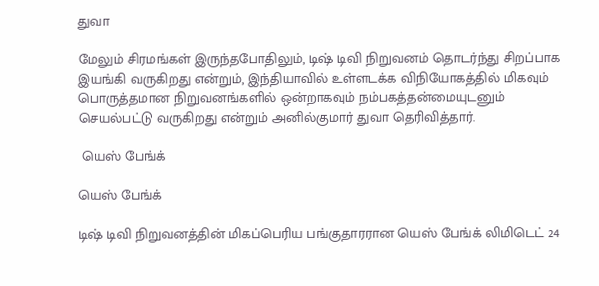துவா

மேலும் சிரமங்கள் இருந்தபோதிலும், டிஷ் டிவி நிறுவனம் தொடர்ந்து சிறப்பாக இயங்கி வருகிறது என்றும், இந்தியாவில் உள்ளடக்க விநியோகத்தில் மிகவும் பொருத்தமான நிறுவனங்களில் ஒன்றாகவும் நம்பகத்தன்மையுடனும் செயல்பட்டு வருகிறது என்றும் அனில்குமார் துவா தெரிவித்தார்.

 யெஸ் பேங்க்

யெஸ் பேங்க்

டிஷ் டிவி நிறுவனத்தின் மிகப்பெரிய பங்குதாரரான யெஸ் பேங்க் லிமிடெட் 24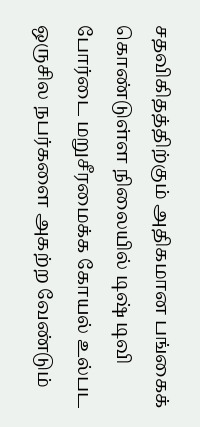சதவிகிதத்திற்கும் அதிகமான பங்கைக் கொண்டுள்ள நிலையில் டிஷ் டிவி போர்டை மறுசீரமைக்க கோயல் உல்பட ஒருசில நபர்களை அகற்ற வேண்டும்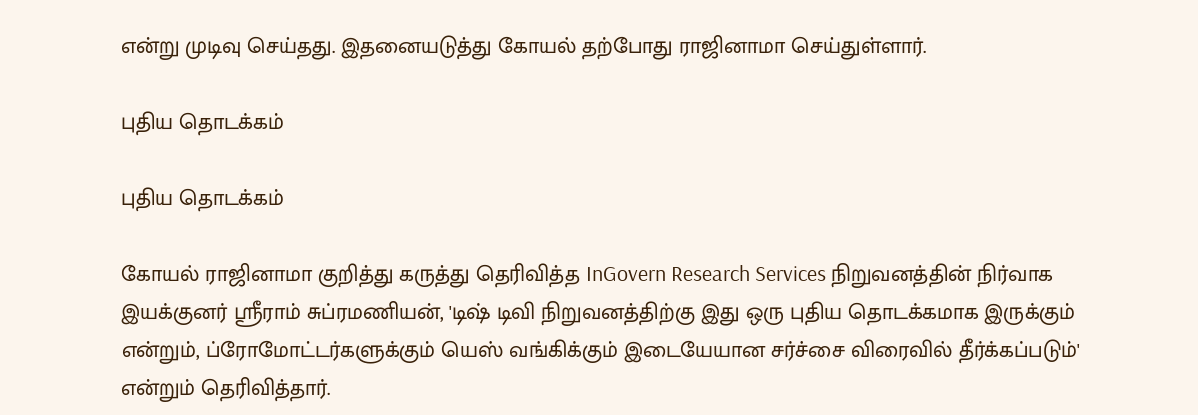என்று முடிவு செய்தது. இதனையடுத்து கோயல் தற்போது ராஜினாமா செய்துள்ளார்.

புதிய தொடக்கம்

புதிய தொடக்கம்

கோயல் ராஜினாமா குறித்து கருத்து தெரிவித்த InGovern Research Services நிறுவனத்தின் நிர்வாக இயக்குனர் ஸ்ரீராம் சுப்ரமணியன், 'டிஷ் டிவி நிறுவனத்திற்கு இது ஒரு புதிய தொடக்கமாக இருக்கும் என்றும், ப்ரோமோட்டர்களுக்கும் யெஸ் வங்கிக்கும் இடையேயான சர்ச்சை விரைவில் தீர்க்கப்படும்' என்றும் தெரிவித்தார்.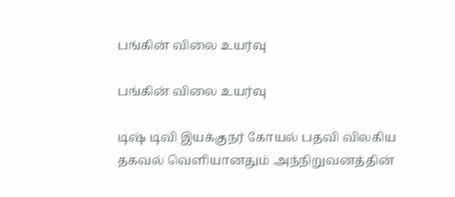பங்கின் விலை உயர்வு

பங்கின் விலை உயர்வு

டிஷ் டிவி இயக்குநர் கோயல் பதவி விலகிய தகவல் வெளியானதும் அந்நிறுவனத்தின்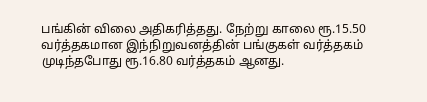பங்கின் விலை அதிகரித்தது. நேற்று காலை ரூ.15.50 வர்த்தகமான இந்நிறுவனத்தின் பங்குகள் வர்த்தகம் முடிந்தபோது ரூ.16.80 வர்த்தகம் ஆனது.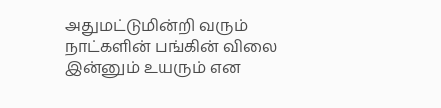அதுமட்டுமின்றி வரும் நாட்களின் பங்கின் விலை இன்னும் உயரும் என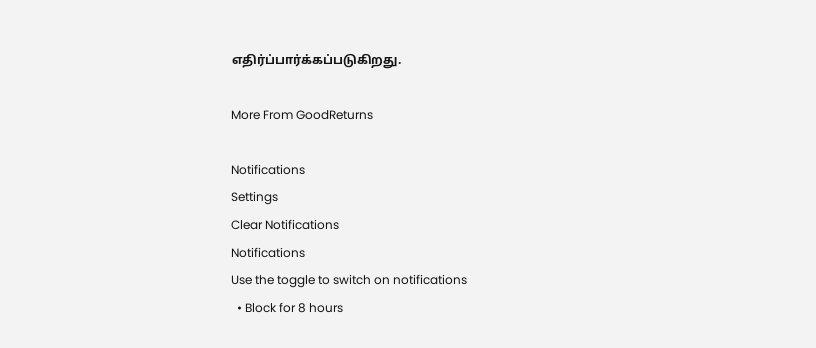எதிர்ப்பார்க்கப்படுகிறது.

More From GoodReturns

Notifications
Settings
Clear Notifications
Notifications
Use the toggle to switch on notifications
  • Block for 8 hours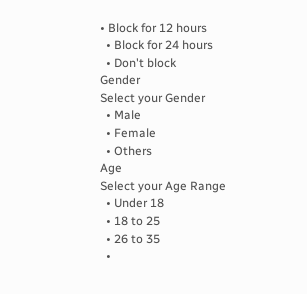• Block for 12 hours
  • Block for 24 hours
  • Don't block
Gender
Select your Gender
  • Male
  • Female
  • Others
Age
Select your Age Range
  • Under 18
  • 18 to 25
  • 26 to 35
  •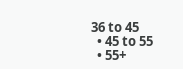36 to 45
  • 45 to 55
  • 55+